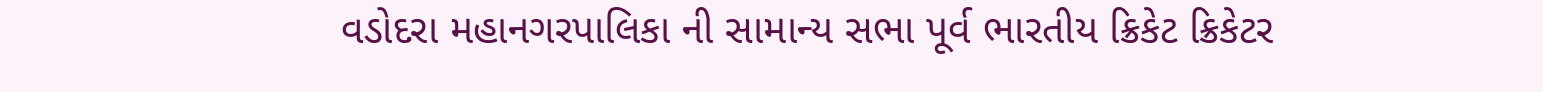વડોદરા મહાનગરપાલિકા ની સામાન્ય સભા પૂર્વ ભારતીય ક્રિકેટ ક્રિકેટર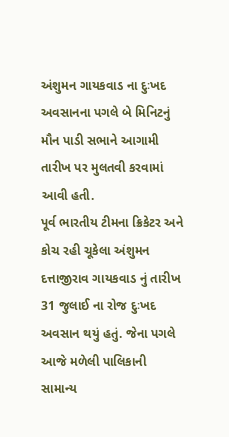અંશુમન ગાયકવાડ ના દુઃખદ અવસાનના પગલે બે મિનિટનું મૌન પાડી સભાને આગામી તારીખ પર મુલતવી કરવામાં આવી હતી.
પૂર્વ ભારતીય ટીમના ક્રિકેટર અને કોચ રહી ચૂકેલા અંશુમન દત્તાજીરાવ ગાયકવાડ નું તારીખ 31 જુલાઈ ના રોજ દુઃખદ અવસાન થયું હતું. જેના પગલે આજે મળેલી પાલિકાની સામાન્ય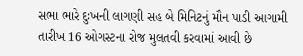સભા ભારે દુઃખની લાગણી સહ બે મિનિટનું મૌન પાડી આગામી તારીખ 16 ઓગસ્ટના રોજ મુલતવી કરવામાં આવી છે